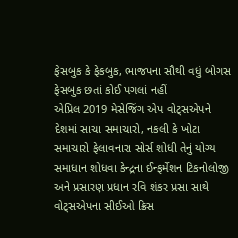ફેસબુક કે ફેકબુક, ભાજપના સૌથી વધું બોગસ ફેસબુક છતાં કોઈ પગલાં નહીં
એપ્રિલ 2019 મેસેજિંગ એપ વોટ્સએપને દેશમાં સાચા સમાચારો, નકલી કે ખોટા સમાચારો ફેલાવનારા સોર્સ શોધી તેનું યોગ્ય સમાધાન શોધવા કેન્દ્રના ઈન્ફર્મેશન ટિકનોલોજી અને પ્રસારણ પ્રધાન રવિ શંકર પ્રસા સાથે વોટ્સએપના સીઈઓ ક્રિસ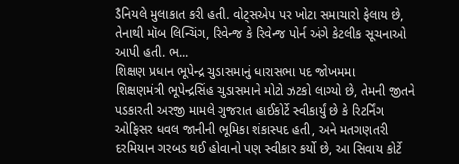ડૈનિયલે મુલાકાત કરી હતી. વોટ્સએપ પર ખોટા સમાચારો ફેલાય છે, તેનાથી મૉબ લિન્ચિંગ, રિવેન્જ કે રિવેન્જ પોર્ન અંગે કેટલીક સૂચનાઓ આપી હતી. ભ...
શિક્ષણ પ્રધાન ભૂપેન્દ્ર ચુડાસમાનું ધારાસભા પદ જોખમમા
શિક્ષણમંત્રી ભૂપેન્દ્રસિંહ ચુડાસમાને મોટો ઝટકો લાગ્યો છે, તેમની જીતને પડકારતી અરજી મામલે ગુજરાત હાઈકોર્ટે સ્વીકાર્યું છે કે રિટર્નિંગ ઓફિસર ધવલ જાનીની ભૂમિકા શંકાસ્પદ હતી, અને મતગણતરી દરમિયાન ગરબડ થઈ હોવાનો પણ સ્વીકાર કર્યો છે, આ સિવાય કોર્ટે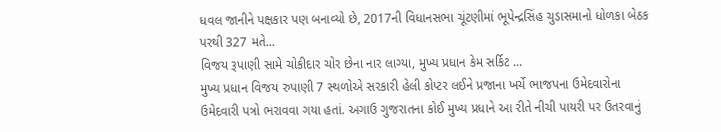ધવલ જાનીને પક્ષકાર પણ બનાવ્યો છે, 2017ની વિધાનસભા ચૂંટણીમાં ભૂપેન્દ્રસિંહ ચુડાસમાનો ધોળકા બેઠક પરથી 327 મતે...
વિજય રૂપાણી સામે ચોકીદાર ચોર છેના નાર લાગ્યા, મુખ્ય પ્રધાન કેમ સર્કિટ ...
મુખ્ય પ્રધાન વિજય રુપાણી 7 સ્થળોએ સરકારી હેલી કોપ્ટર લઈને પ્રજાના ખર્ચે ભાજપના ઉમેદવારોના ઉમેદવારી પત્રો ભરાવવા ગયા હતાં. અગાઉ ગુજરાતના કોઈ મુખ્ય પ્રધાને આ રીતે નીચી પાયરી પર ઉતરવાનું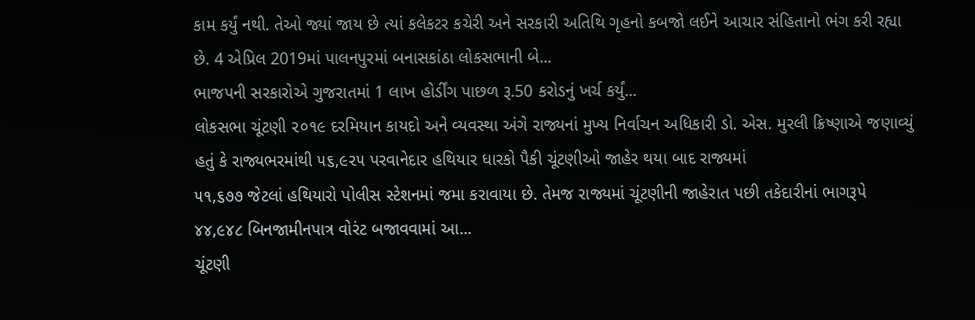કામ કર્યું નથી. તેઓ જ્યાં જાય છે ત્યાં કલેકટર કચેરી અને સરકારી અતિથિ ગૃહનો કબજો લઈને આચાર સંહિતાનો ભંગ કરી રહ્યા છે. 4 એપ્રિલ 2019માં પાલનપુરમાં બનાસકાંઠા લોકસભાની બે...
ભાજપની સરકારોએ ગુજરાતમાં 1 લાખ હોર્ડીંગ પાછળ રૂ.50 કરોડનું ખર્ચ કર્યું...
લોકસભા ચૂંટણી ૨૦૧૯ દરમિયાન કાયદો અને વ્યવસ્થા અંગે રાજ્યનાં મુખ્ય નિર્વાચન અધિકારી ડો. એસ. મુરલી ક્રિષ્ણાએ જણાવ્યું હતું કે રાજ્યભરમાંથી ૫૬,૯૨૫ પરવાનેદાર હથિયાર ધારકો પૈકી ચૂંટણીઓ જાહેર થયા બાદ રાજ્યમાં
૫૧,૬૭૭ જેટલાં હથિયારો પોલીસ સ્ટેશનમાં જમા કરાવાયા છે. તેમજ રાજ્યમાં ચૂંટણીની જાહેરાત પછી તકેદારીનાં ભાગરૂપે ૪૪,૯૪૮ બિનજામીનપાત્ર વોરંટ બજાવવામાં આ...
ચૂંટણી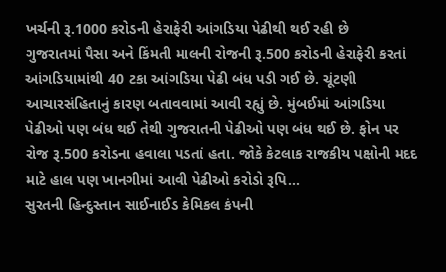ખર્ચની રૂ.1000 કરોડની હેરાફેરી આંગડિયા પેઢીથી થઈ રહી છે
ગુજરાતમાં પૈસા અને કિંમતી માલની રોજની રૂ.500 કરોડની હેરાફેરી કરતાં આંગડિયામાંથી 40 ટકા આંગડિયા પેઢી બંધ પડી ગઈ છે. ચૂંટણી આચારસંહિતાનું કારણ બતાવવામાં આવી રહ્યું છે. મુંબઈમાં આંગડિયા પેઢીઓ પણ બંધ થઈ તેથી ગુજરાતની પેઢીઓ પણ બંધ થઈ છે. ફોન પર રોજ રૂ.500 કરોડના હવાલા પડતાં હતા. જોકે કેટલાક રાજકીય પક્ષોની મદદ માટે હાલ પણ ખાનગીમાં આવી પેઢીઓ કરોડો રૂપિ...
સુરતની હિન્દુસ્તાન સાઈનાઈડ કેમિકલ કંપની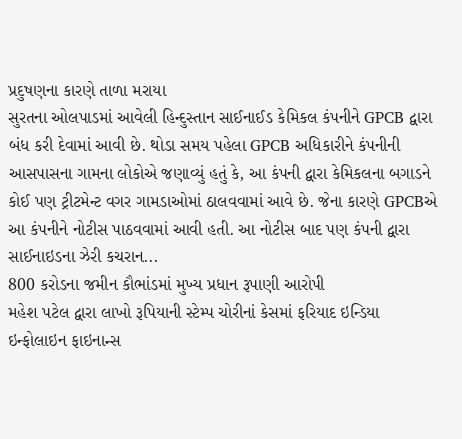પ્રદુષણના કારણે તાળા મરાયા
સુરતના ઓલપાડમાં આવેલી હિન્દુસ્તાન સાઈનાઈડ કેમિકલ કંપનીને GPCB દ્વારા બંધ કરી દેવામાં આવી છે. થોડા સમય પહેલા GPCB અધિકારીને કંપનીની આસપાસના ગામના લોકોએ જણાવ્યું હતું કે, આ કંપની દ્વારા કેમિકલના બગાડને કોઈ પણ ટ્રીટમેન્ટ વગર ગામડાઓમાં ઠાલવવામાં આવે છે. જેના કારણે GPCBએ આ કંપનીને નોટીસ પાઠવવામાં આવી હતી. આ નોટીસ બાદ પણ કંપની દ્વારા સાઈનાઇડના ઝેરી કચરાન...
800 કરોડના જમીન કૌભાંડમાં મુખ્ય પ્રધાન રૂપાણી આરોપી
મહેશ પટેલ દ્વારા લાખો રૂપિયાની સ્ટેમ્પ ચોરીનાં કેસમાં ફરિયાદ ઇન્ડિયા ઇન્ફોલાઇન ફાઇનાન્સ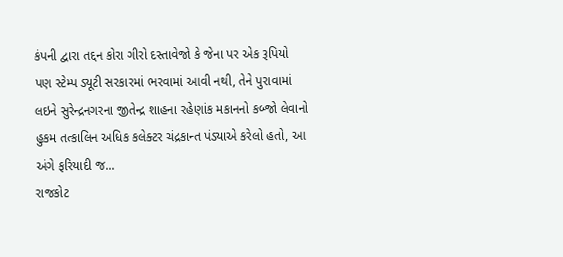કંપની દ્વારા તદ્દન કોરા ગીરો દસ્તાવેજો કે જેના પર એક રૂપિયો પણ સ્ટેમ્પ ડ્યૂટી સરકારમાં ભરવામાં આવી નથી, તેને પુરાવામાં લઇને સુરેન્દ્રનગરના જીતેન્દ્ર શાહના રહેણાંક મકાનનો કબ્જો લેવાનો હુકમ તત્કાલિન અધિક કલેક્ટર ચંદ્રકાન્ત પંડ્યાએ કરેલો હતો, આ અંગે ફરિયાદી જ...
રાજકોટ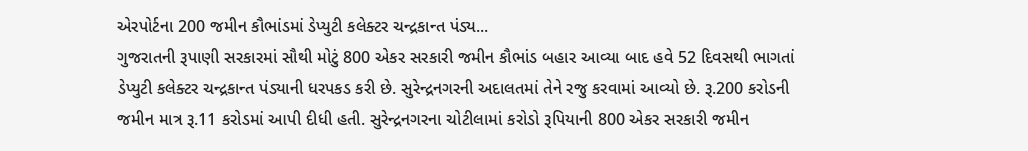એરપોર્ટના 200 જમીન કૌભાંડમાં ડેપ્યુટી કલેક્ટર ચન્દ્રકાન્ત પંડ્ય...
ગુજરાતની રૂપાણી સરકારમાં સૌથી મોટું 800 એકર સરકારી જમીન કૌભાંડ બહાર આવ્યા બાદ હવે 52 દિવસથી ભાગતાં ડેપ્યુટી કલેક્ટર ચન્દ્રકાન્ત પંડ્યાની ધરપકડ કરી છે. સુરેન્દ્રનગરની અદાલતમાં તેને રજુ કરવામાં આવ્યો છે. રૂ.200 કરોડની જમીન માત્ર રૂ.11 કરોડમાં આપી દીધી હતી. સુરેન્દ્રનગરના ચોટીલામાં કરોડો રૂપિયાની 800 એકર સરકારી જમીન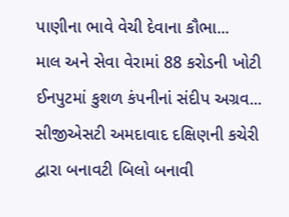પાણીના ભાવે વેચી દેવાના કૌભા...
માલ અને સેવા વેરામાં 88 કરોડની ખોટી ઈનપુટમાં કુશળ કંપનીનાં સંદીપ અગ્રવ...
સીજીએસટી અમદાવાદ દક્ષિણની કચેરી દ્વારા બનાવટી બિલો બનાવી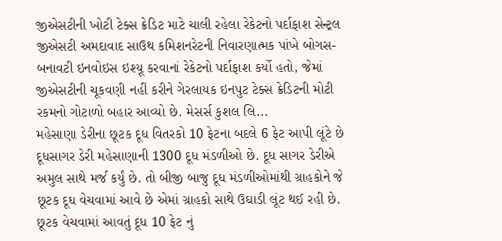જીએસટીની ખોટી ટેક્સ ક્રેડિટ માટે ચાલી રહેલા રેકેટનો પર્દાફાશ સેન્ટ્રલ જીએસટી અમદાવાદ સાઉથ કમિશનરેટની નિવારણાત્મક પાંખે બોગસ-બનાવટી ઇનવોઇસ ઇશ્યૂ કરવાનાં રેકેટનો પર્દાફાશ કર્યો હતો, જેમાં જીએસટીની ચૂકવણી નહીં કરીને ગેરલાયક ઇનપુટ ટેક્સ ક્રેડિટની મોટી રકમનો ગોટાળો બહાર આવ્યો છે. મેસર્સ કુશલ લિ...
મહેસાણા ડેરીના છૂટક દૂધ વિતરકો 10 ફેટના બદલે 6 ફેટ આપી લૂંટે છે
દૂધસાગર ડેરી મહેસાણાની 1300 દૂધ મંડળીઓ છે. દૂધ સાગર ડેરીએ અમુલ સાથે મર્જ કર્યું છે. તો બીજી બાજુ દૂધ મંડળીઓમાંથી ગ્રાહકોને જે છૂટક દૂધ વેચવામાં આવે છે એમાં ગ્રાહકો સાથે ઉઘાડી લૂંટ થઈ રહી છે. છૂટક વેચવામાં આવતું દૂધ 10 ફેટ નું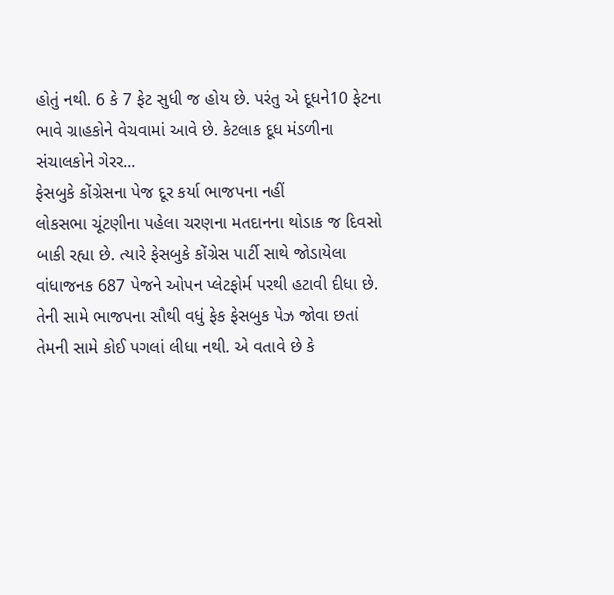હોતું નથી. 6 કે 7 ફેટ સુધી જ હોય છે. પરંતુ એ દૂધને10 ફેટના ભાવે ગ્રાહકોને વેચવામાં આવે છે. કેટલાક દૂધ મંડળીના સંચાલકોને ગેરર...
ફેસબુકે કોંગ્રેસના પેજ દૂર કર્યા ભાજપના નહીં
લોકસભા ચૂંટણીના પહેલા ચરણના મતદાનના થોડાક જ દિવસો બાકી રહ્યા છે. ત્યારે ફેસબુકે કોંગ્રેસ પાર્ટી સાથે જોડાયેલા વાંધાજનક 687 પેજને ઓપન પ્લેટફોર્મ પરથી હટાવી દીધા છે. તેની સામે ભાજપના સૌથી વધું ફેક ફેસબુક પેઝ જોવા છતાં તેમની સામે કોઈ પગલાં લીધા નથી. એ વતાવે છે કે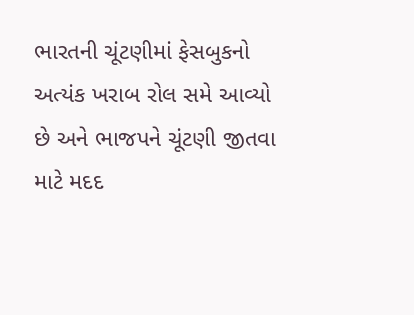ભારતની ચૂંટણીમાં ફેસબુકનો અત્યંક ખરાબ રોલ સમે આવ્યો છે અને ભાજપને ચૂંટણી જીતવા માટે મદદ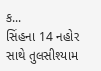ક...
સિંહના 14 નહોર સાથે તુલસીશ્યામ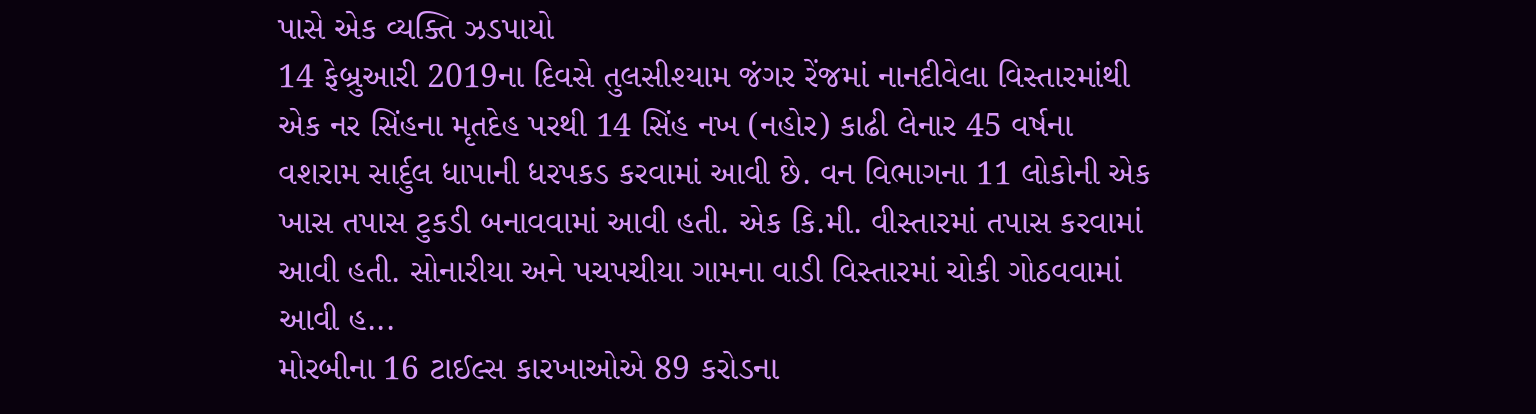પાસે એક વ્યક્તિ ઝડપાયો
14 ફેબ્રુઆરી 2019ના દિવસે તુલસીશ્યામ જંગર રેંજમાં નાનદીવેલા વિસ્તારમાંથી એક નર સિંહના મૃતદેહ પરથી 14 સિંહ નખ (નહોર) કાઢી લેનાર 45 વર્ષના વશરામ સાર્દુલ ધાપાની ધરપકડ કરવામાં આવી છે. વન વિભાગના 11 લોકોની એક ખાસ તપાસ ટુકડી બનાવવામાં આવી હતી. એક કિ.મી. વીસ્તારમાં તપાસ કરવામાં આવી હતી. સોનારીયા અને પચપચીયા ગામના વાડી વિસ્તારમાં ચોકી ગોઠવવામાં આવી હ...
મોરબીના 16 ટાઈલ્સ કારખાઓએ 89 કરોડના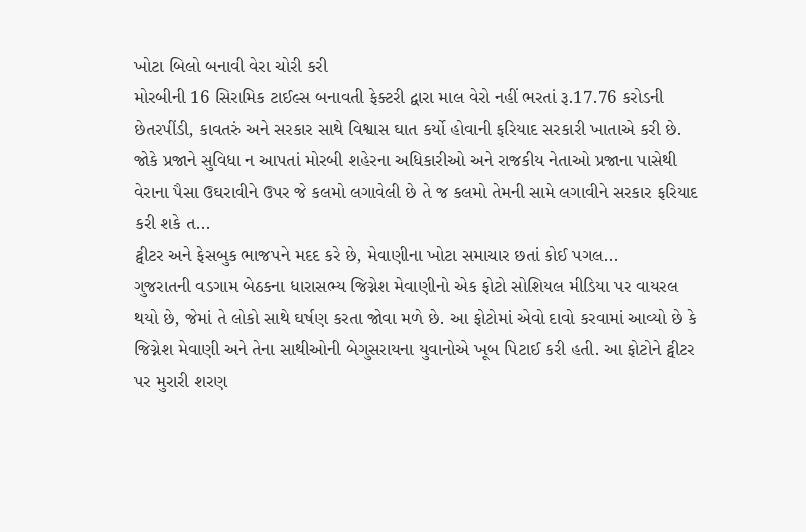ખોટા બિલો બનાવી વેરા ચોરી કરી
મોરબીની 16 સિરામિક ટાઈલ્સ બનાવતી ફેક્ટરી દ્વારા માલ વેરો નહીં ભરતાં રૂ.17.76 કરોડની છેતરપીંડી, કાવતરું અને સરકાર સાથે વિશ્વાસ ઘાત કર્યો હોવાની ફરિયાદ સરકારી ખાતાએ કરી છે. જોકે પ્રજાને સુવિધા ન આપતાં મોરબી શહેરના અધિકારીઓ અને રાજકીય નેતાઓ પ્રજાના પાસેથી વેરાના પૈસા ઉઘરાવીને ઉપર જે કલમો લગાવેલી છે તે જ કલમો તેમની સામે લગાવીને સરકાર ફરિયાદ કરી શકે ત...
ટ્વીટર અને ફેસબુક ભાજપને મદદ કરે છે, મેવાણીના ખોટા સમાચાર છતાં કોઈ પગલ...
ગુજરાતની વડગામ બેઠકના ધારાસભ્ય જિગ્નેશ મેવાણીનો એક ફોટો સોશિયલ મીડિયા પર વાયરલ થયો છે, જેમાં તે લોકો સાથે ઘર્ષણ કરતા જોવા મળે છે. આ ફોટોમાં એવો દાવો કરવામાં આવ્યો છે કે જિગ્નેશ મેવાણી અને તેના સાથીઓની બેગુસરાયના યુવાનોએ ખૂબ પિટાઈ કરી હતી. આ ફોટોને ટ્વીટર પર મુરારી શરણ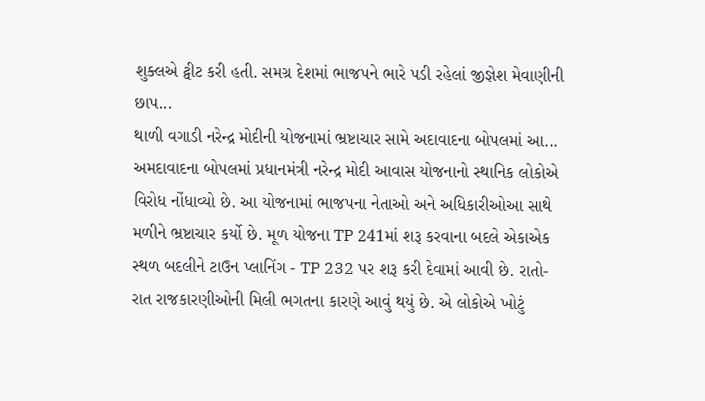શુક્લએ ટ્વીટ કરી હતી. સમગ્ર દેશમાં ભાજપને ભારે પડી રહેલાં જીજ્ઞેશ મેવાણીની છાપ...
થાળી વગાડી નરેન્દ્ર મોદીની યોજનામાં ભ્રષ્ટાચાર સામે અદાવાદના બોપલમાં આ...
અમદાવાદના બોપલમાં પ્રધાનમંત્રી નરેન્દ્ર મોદી આવાસ યોજનાનો સ્થાનિક લોકોએ વિરોધ નોંધાવ્યો છે. આ યોજનામાં ભાજપના નેતાઓ અને અધિકારીઓઆ સાથે મળીને ભ્રષ્ટાચાર કર્યો છે. મૂળ યોજના TP 241માં શરૂ કરવાના બદલે એકાએક સ્થળ બદલીને ટાઉન પ્લાનિંગ - TP 232 પર શરૂ કરી દેવામાં આવી છે. રાતો-રાત રાજકારણીઓની મિલી ભગતના કારણે આવું થયું છે. એ લોકોએ ખોટું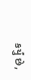કર્યું છે,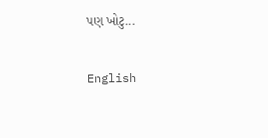પણ ખોટુ...

English